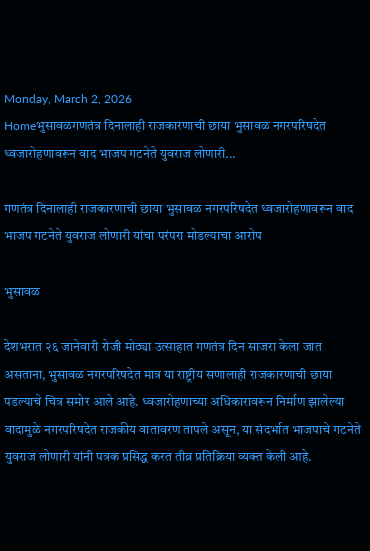Monday, March 2, 2026
Homeभुसावळगणतंत्र दिनालाही राजकारणाची छाया भुसावळ नगरपरिषदेत ध्वजारोहणावरून वाद भाजप गटनेते युवराज लोणारी...

गणतंत्र दिनालाही राजकारणाची छाया भुसावळ नगरपरिषदेत ध्वजारोहणावरून वाद भाजप गटनेते युवराज लोणारी यांचा परंपरा मोडल्याचा आरोप

भुसावळ

देशभरात २६ जानेवारी रोजी मोठ्या उत्साहात गणतंत्र दिन साजरा केला जात असताना, भुसावळ नगरपरिषदेत मात्र या राष्ट्रीय सणालाही राजकारणाची छाया पडल्याचे चित्र समोर आले आहे. ध्वजारोहणाच्या अधिकारावरून निर्माण झालेल्या वादामुळे नगरपरिषदेत राजकीय वातावरण तापले असून, या संदर्भात भाजपाचे गटनेते युवराज लोणारी यांनी पत्रक प्रसिद्ध करत तीव्र प्रतिक्रिया व्यक्त केली आहे.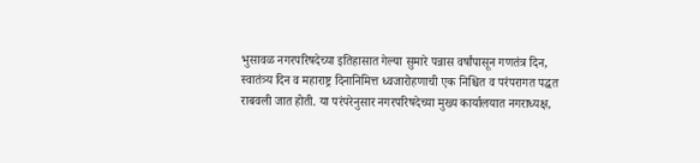भुसावळ नगरपरिषदेच्या इतिहासात गेल्या सुमारे पन्नास वर्षांपासून गणतंत्र दिन, स्वातंत्र्य दिन व महाराष्ट्र दिनानिमित्त ध्वजारोहणाची एक निश्चित व परंपरागत पद्धत राबवली जात होती. या परंपरेनुसार नगरपरिषदेच्या मुख्य कार्यालयात नगराध्यक्ष,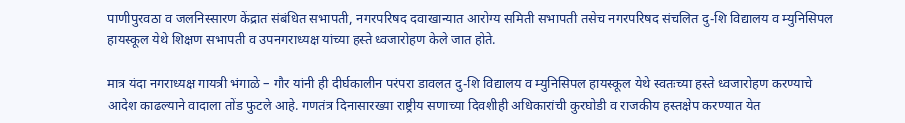पाणीपुरवठा व जलनिस्सारण केंद्रात संबंधित सभापती, नगरपरिषद दवाखान्यात आरोग्य समिती सभापती तसेच नगरपरिषद संचलित दु-शि विद्यालय व म्युनिसिपल हायस्कूल येथे शिक्षण सभापती व उपनगराध्यक्ष यांच्या हस्ते ध्वजारोहण केले जात होते.

मात्र यंदा नगराध्यक्ष गायत्री भंगाळे – गौर यांनी ही दीर्घकालीन परंपरा डावलत दु-शि विद्यालय व म्युनिसिपल हायस्कूल येथे स्वतःच्या हस्ते ध्वजारोहण करण्याचे आदेश काढल्याने वादाला तोंड फुटले आहे. गणतंत्र दिनासारख्या राष्ट्रीय सणाच्या दिवशीही अधिकारांची कुरघोडी व राजकीय हस्तक्षेप करण्यात येत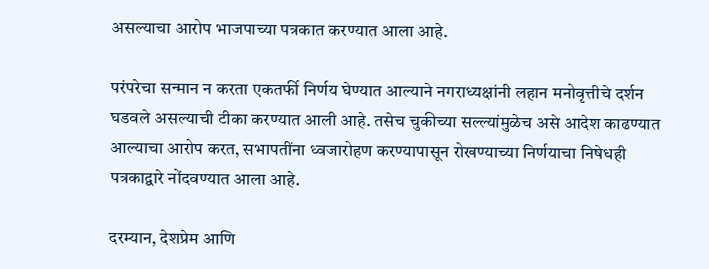असल्याचा आरोप भाजपाच्या पत्रकात करण्यात आला आहे.

परंपरेचा सन्मान न करता एकतर्फी निर्णय घेण्यात आल्याने नगराध्यक्षांनी लहान मनोवृत्तीचे दर्शन घडवले असल्याची टीका करण्यात आली आहे. तसेच चुकीच्या सल्ल्यांमुळेच असे आदेश काढण्यात आल्याचा आरोप करत, सभापतींना ध्वजारोहण करण्यापासून रोखण्याच्या निर्णयाचा निषेधही पत्रकाद्वारे नोंदवण्यात आला आहे.

दरम्यान, देशप्रेम आणि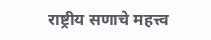राष्ट्रीय सणाचे महत्त्व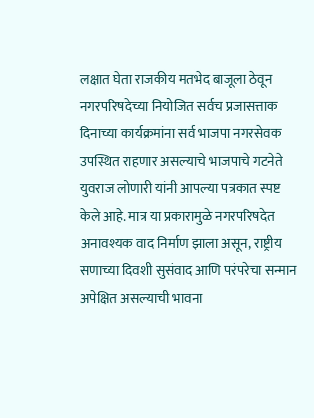लक्षात घेता राजकीय मतभेद बाजूला ठेवून नगरपरिषदेच्या नियोजित सर्वच प्रजासत्ताक दिनाच्या कार्यक्रमांना सर्व भाजपा नगरसेवक उपस्थित राहणार असल्याचे भाजपाचे गटनेते युवराज लोणारी यांनी आपल्या पत्रकात स्पष्ट केले आहे. मात्र या प्रकारामुळे नगरपरिषदेत अनावश्यक वाद निर्माण झाला असून, राष्ट्रीय सणाच्या दिवशी सुसंवाद आणि परंपरेचा सन्मान अपेक्षित असल्याची भावना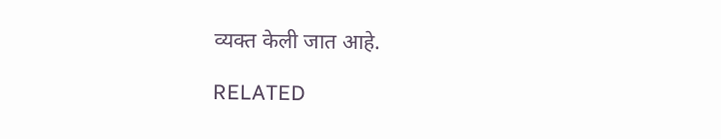व्यक्त केली जात आहे.

RELATED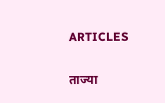ARTICLES

ताज्या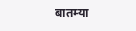बातम्या